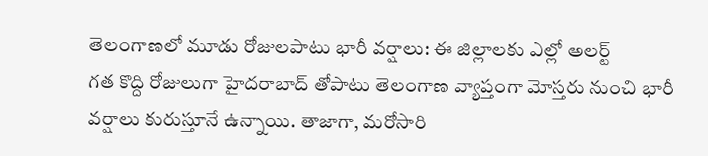తెలంగాణలో మూడు రోజులపాటు భారీ వర్షాలు: ఈ జిల్లాలకు ఎల్లో అలర్ట్
గత కొద్ది రోజులుగా హైదరాబాద్ తోపాటు తెలంగాణ వ్యాప్తంగా మోస్తరు నుంచి భారీ వర్షాలు కురుస్తూనే ఉన్నాయి. తాజాగా, మరోసారి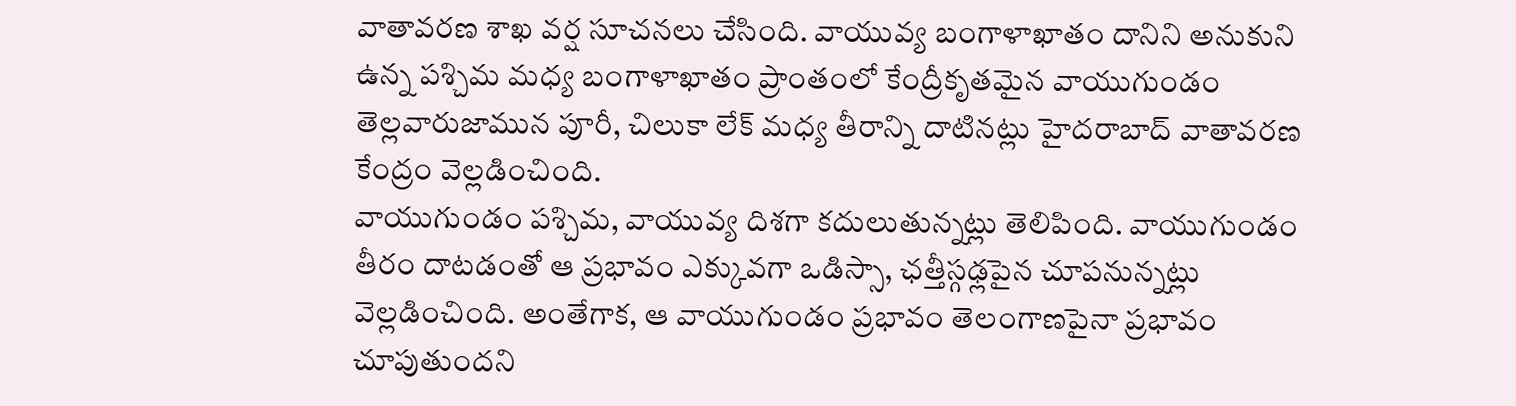వాతావరణ శాఖ వర్ష సూచనలు చేసింది. వాయువ్య బంగాళాఖాతం దానిని అనుకుని ఉన్న పశ్చిమ మధ్య బంగాళాఖాతం ప్రాంతంలో కేంద్రీకృతమైన వాయుగుండం తెల్లవారుజామున పూరీ, చిలుకా లేక్ మధ్య తీరాన్ని దాటినట్లు హైదరాబాద్ వాతావరణ కేంద్రం వెల్లడించింది.
వాయుగుండం పశ్చిమ, వాయువ్య దిశగా కదులుతున్నట్లు తెలిపింది. వాయుగుండం తీరం దాటడంతో ఆ ప్రభావం ఎక్కువగా ఒడిస్సా, ఛత్తీస్గఢ్లపైన చూపనున్నట్లు వెల్లడించింది. అంతేగాక, ఆ వాయుగుండం ప్రభావం తెలంగాణపైనా ప్రభావం చూపుతుందని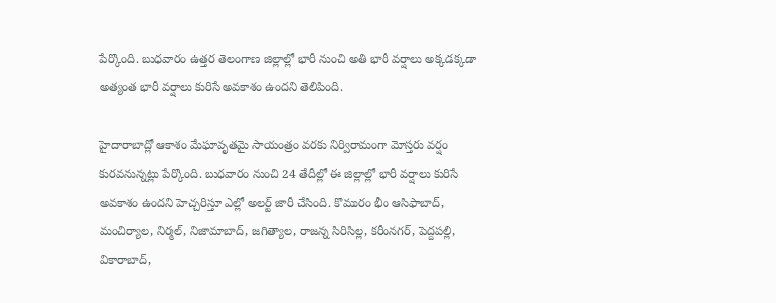పేర్కొంది. బుధవారం ఉత్తర తెలంగాణ జిల్లాల్లో భారీ నుంచి అతి భారీ వర్షాలు అక్కడక్కడా అత్యంత భారీ వర్షాలు కురిసే అవకాశం ఉందని తెలిపింది.

హైదారాబాద్లో ఆకాశం మేఘావృతమై సాయంత్రం వరకు నిర్విరామంగా మోస్తరు వర్షం కురవనున్నట్లు పేర్కొంది. బుధవారం నుంచి 24 తేదీల్లో ఈ జిల్లాల్లో భారీ వర్షాలు కురిసే అవకాశం ఉందని హెచ్చరిస్తూ ఎల్లో అలర్ట్ జారీ చేసింది. కొమురం భీం ఆసిఫాబాద్, మంచిర్యాల, నిర్మల్, నిజామాబాద్, జగిత్యాల, రాజన్న సిరిసిల్ల, కరీంనగర్, పెద్దపల్లి, వికారాబాద్,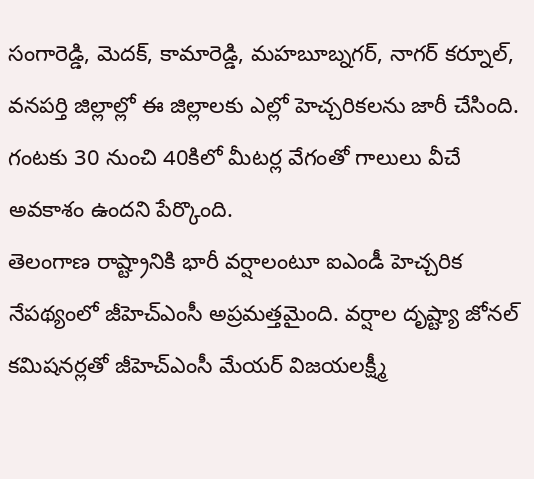సంగారెడ్డి, మెదక్, కామారెడ్డి, మహబూబ్నగర్, నాగర్ కర్నూల్, వనపర్తి జిల్లాల్లో ఈ జిల్లాలకు ఎల్లో హెచ్చరికలను జారీ చేసింది. గంటకు 30 నుంచి 40కిలో మీటర్ల వేగంతో గాలులు వీచే అవకాశం ఉందని పేర్కొంది.
తెలంగాణ రాష్ట్రానికి భారీ వర్షాలంటూ ఐఎండీ హెచ్చరిక నేపథ్యంలో జీహెచ్ఎంసీ అప్రమత్తమైంది. వర్షాల దృష్ట్యా జోనల్ కమిషనర్లతో జీహెచ్ఎంసీ మేయర్ విజయలక్ష్మీ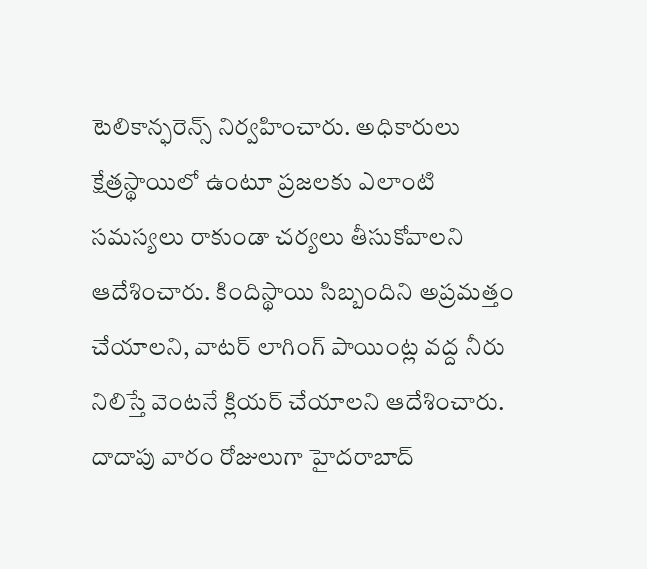టెలికాన్ఫరెన్స్ నిర్వహించారు. అధికారులు క్షేత్రస్థాయిలో ఉంటూ ప్రజలకు ఎలాంటి సమస్యలు రాకుండా చర్యలు తీసుకోవాలని ఆదేశించారు. కిందిస్థాయి సిబ్బందిని అప్రమత్తం చేయాలని, వాటర్ లాగింగ్ పాయింట్ల వద్ద నీరు నిలిస్తే వెంటనే క్లియర్ చేయాలని ఆదేశించారు. దాదాపు వారం రోజులుగా హైదరాబాద్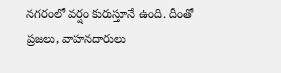నగరంలో వర్షం కురుస్తూనే ఉంది. దీంతో ప్రజలు, వాహనదారులు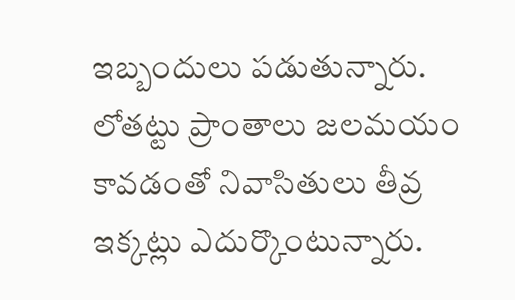ఇబ్బందులు పడుతున్నారు. లోతట్టు ప్రాంతాలు జలమయం కావడంతో నివాసితులు తీవ్ర ఇక్కట్లు ఎదుర్కొంటున్నారు.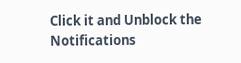Click it and Unblock the Notifications